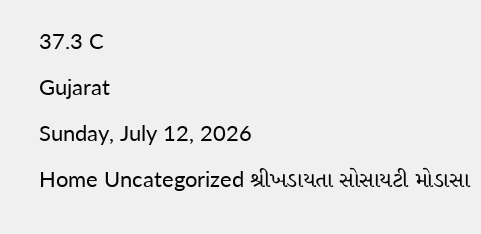37.3 C
Gujarat
Sunday, July 12, 2026
Home Uncategorized શ્રીખડાયતા સોસાયટી મોડાસા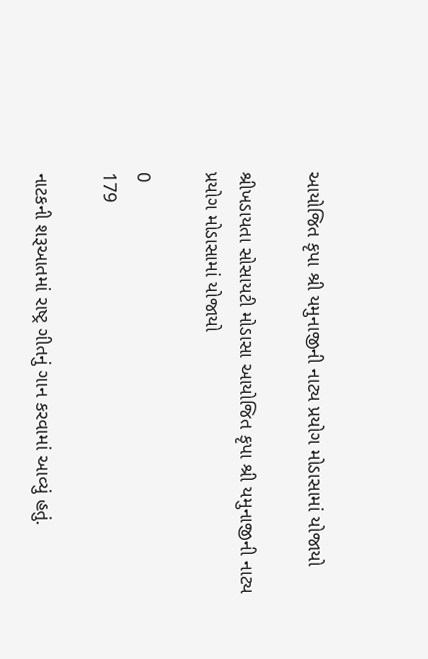આયોજિત કૃપા શ્રી યમુનાજીની નાટ્ય પ્રયોગ મોડાસામાં યોજાયો

શ્રીખડાયતા સોસાયટી મોડાસા આયોજિત કૃપા શ્રી યમુનાજીની નાટ્ય પ્રયોગ મોડાસામાં યોજાયો

0
179

નાટકની શરૂઆતમાં રાષ્ટ્ર ગીતનું ગાન કરવામાં આવ્યું હતું.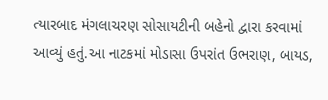ત્યારબાદ મંગલાચરણ સોસાયટીની બહેનો દ્વારા કરવામાં આવ્યું હતું.આ નાટકમાં મોડાસા ઉપરાંત ઉભરાણ, બાયડ,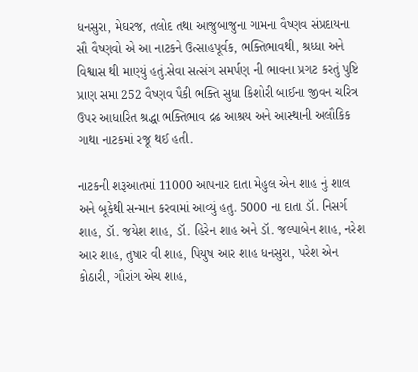ધનસુરા, મેઘરજ, તલોદ તથા આજુબાજુના ગામના વૈષ્ણવ સંપ્રદાયના સૌ વૈષ્ણવો એ આ નાટકને ઉત્સાહપૂર્વક, ભક્તિભાવથી, શ્રધ્ધા અને વિશ્વાસ થી માણ્યું હતું.સેવા સત્સંગ સમર્પણ ની ભાવના પ્રગટ કરતું પુષ્ટિ પ્રાણ સમા 252 વૈષ્ણવ પૈકી ભક્તિ સુધા કિશોરી બાઈના જીવન ચરિત્ર ઉપર આધારિત શ્રદ્ધા ભક્તિભાવ દ્રઢ આશ્રય અને આસ્થાની અલૌકિક ગાથા નાટકમાં રજૂ થઈ હતી.

નાટકની શરૂઆતમાં 11000 આપનાર દાતા મેહુલ એન શાહ નું શાલ અને બૂકેથી સન્માન કરવામાં આવ્યું હતુ. 5000 ના દાતા ડૉ. નિસર્ગ શાહ, ડૉ. જયેશ શાહ, ડૉ. હિરેન શાહ અને ડૉ. જલ્પાબેન શાહ, નરેશ આર શાહ, તુષાર વી શાહ, પિયુષ આર શાહ ધનસુરા, પરેશ એન કોઠારી, ગૌરાંગ એચ શાહ,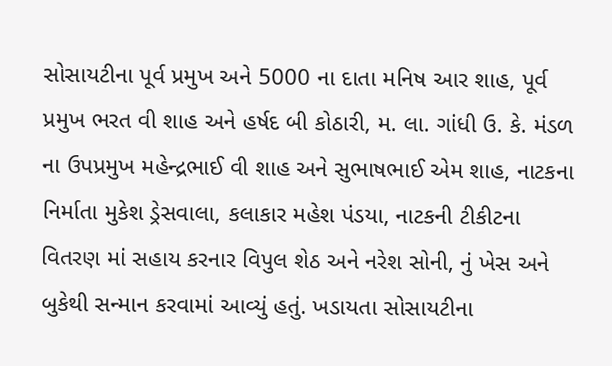સોસાયટીના પૂર્વ પ્રમુખ અને 5000 ના દાતા મનિષ આર શાહ, પૂર્વ પ્રમુખ ભરત વી શાહ અને હર્ષદ બી કોઠારી, મ. લા. ગાંધી ઉ. કે. મંડળ ના ઉપપ્રમુખ મહેન્દ્રભાઈ વી શાહ અને સુભાષભાઈ એમ શાહ, નાટકના નિર્માતા મુકેશ ડ્રેસવાલા, કલાકાર મહેશ પંડયા, નાટકની ટીકીટના વિતરણ માં સહાય કરનાર વિપુલ શેઠ અને નરેશ સોની, નું ખેસ અને બુકેથી સન્માન કરવામાં આવ્યું હતું. ખડાયતા સોસાયટીના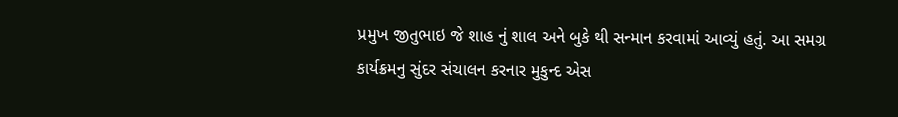પ્રમુખ જીતુભાઇ જે શાહ નું શાલ અને બુકે થી સન્માન કરવામાં આવ્યું હતું. આ સમગ્ર કાર્યક્રમનુ સુંદર સંચાલન કરનાર મુકુન્દ એસ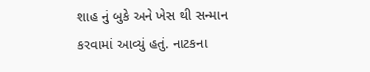શાહ નું બુકે અને ખેસ થી સન્માન કરવામાં આવ્યું હતું. નાટકના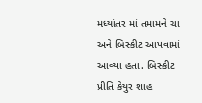મધ્યાંતર માં તમામને ચા અને બિસ્કીટ આપવામાં આવ્યા હતા. બિસ્કીટ પ્રીતિ કેયુર શાહ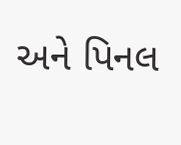અને પિનલ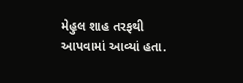મેહુલ શાહ તરફથી આપવામાં આવ્યાં હતા.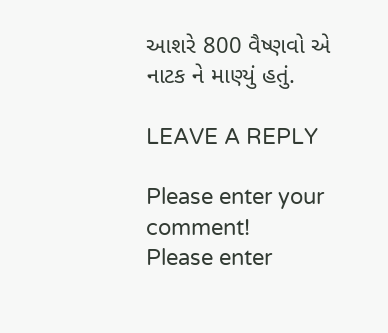આશરે 800 વૈષ્ણવો એ નાટક ને માણ્યું હતું.

LEAVE A REPLY

Please enter your comment!
Please enter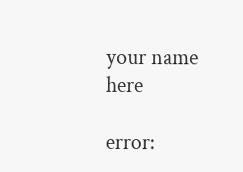your name here

error: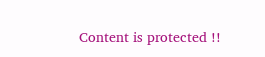Content is protected !!